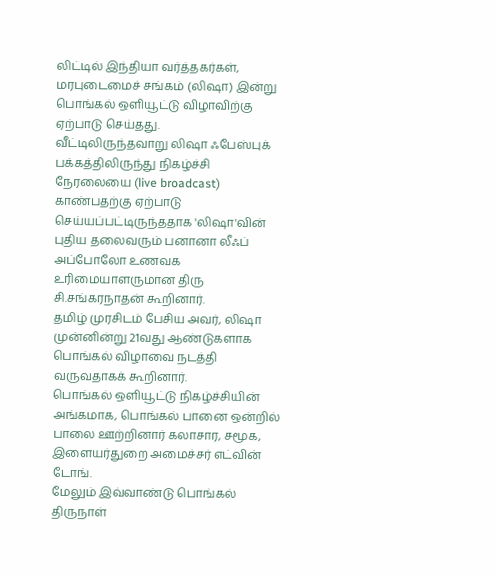லிட்டில் இந்தியா வர்த்தகர்கள், மரபுடைமைச் சங்கம் (லிஷா) இன்று பொங்கல் ஒளியூட்டு விழாவிற்கு ஏற்பாடு செய்தது.
வீட்டிலிருந்தவாறு லிஷா ஃபேஸ்புக் பக்கத்திலிருந்து நிகழ்ச்சி நேரலையை (live broadcast) காண்பதற்கு ஏற்பாடு செய்யப்பட்டிருந்ததாக 'லிஷா'வின் புதிய தலைவரும் பனானா லீஃப் அப்போலோ உணவக உரிமையாளருமான திரு சி.சங்கரநாதன் கூறினார்.
தமிழ் முரசிடம் பேசிய அவர், லிஷா முன்னின்று 21வது ஆண்டுகளாக பொங்கல் விழாவை நடத்தி வருவதாகக் கூறினார்.
பொங்கல் ஒளியூட்டு நிகழ்ச்சியின் அங்கமாக, பொங்கல் பானை ஒன்றில் பாலை ஊற்றினார் கலாசார, சமூக, இளையர்துறை அமைச்சர் எட்வின் டோங்.
மேலும் இவ்வாண்டு பொங்கல் திருநாள்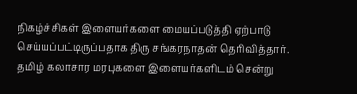நிகழ்ச்சிகள் இளையர்களை மையப்படுத்தி ஏற்பாடு செய்யப்பட்டிருப்பதாக திரு சங்கரநாதன் தெரிவித்தார்.
தமிழ் கலாசார மரபுகளை இளையர்களிடம் சென்று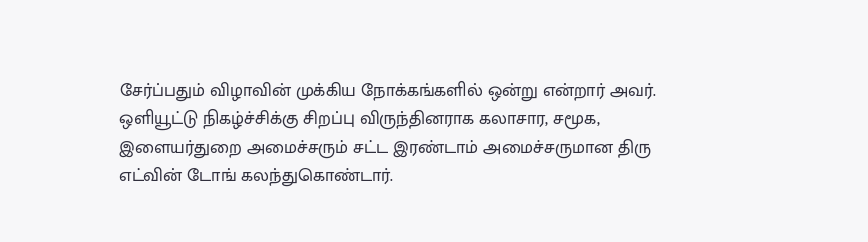சேர்ப்பதும் விழாவின் முக்கிய நோக்கங்களில் ஒன்று என்றார் அவர்.
ஒளியூட்டு நிகழ்ச்சிக்கு சிறப்பு விருந்தினராக கலாசார, சமூக, இளையர்துறை அமைச்சரும் சட்ட இரண்டாம் அமைச்சருமான திரு எட்வின் டோங் கலந்துகொண்டார்.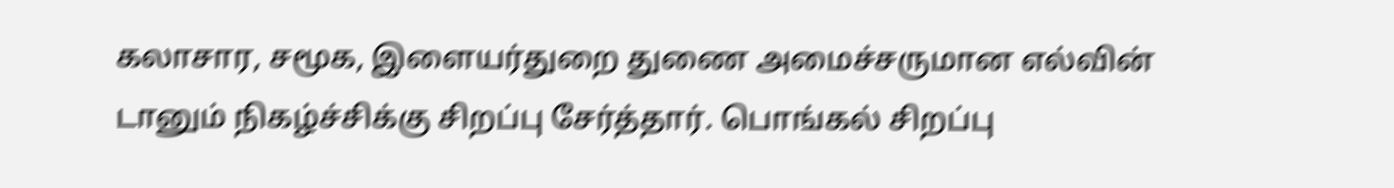கலாசார, சமூக, இளையர்துறை துணை அமைச்சருமான எல்வின் டானும் நிகழ்ச்சிக்கு சிறப்பு சேர்த்தார். பொங்கல் சிறப்பு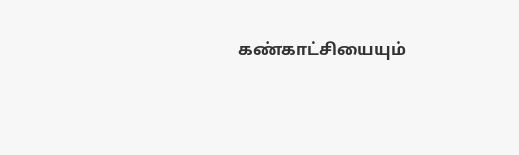கண்காட்சியையும்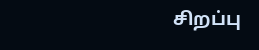சிறப்பு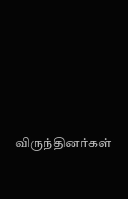விருந்தினர்கள்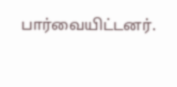பார்வையிட்டனர்.